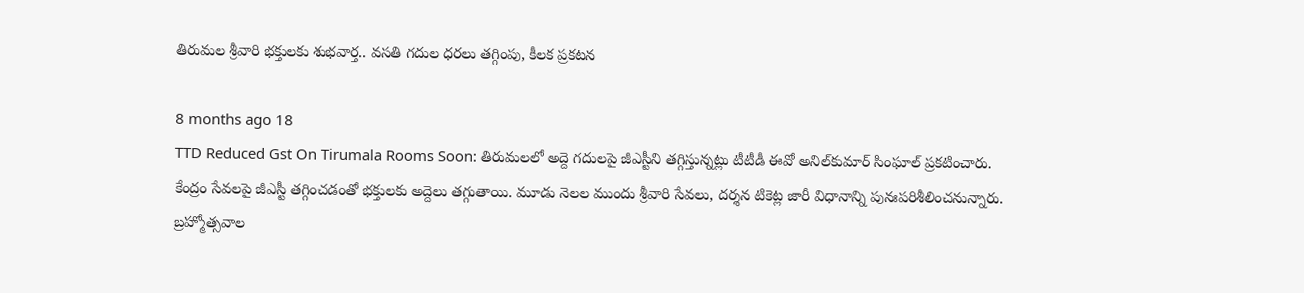తిరుమల శ్రీవారి భక్తులకు శుభవార్త.. వసతి గదుల ధరలు తగ్గింపు, కీలక ప్రకటన

8 months ago 18
TTD Reduced Gst On Tirumala Rooms Soon: తిరుమలలో అద్దె గదులపై జీఎస్టీని తగ్గిస్తున్నట్లు టీటీడీ ఈవో అనిల్‌కుమార్‌ సింఘాల్‌ ప్రకటించారు. కేంద్రం సేవలపై జీఎస్టీ తగ్గించడంతో భక్తులకు అద్దెలు తగ్గుతాయి. మూడు నెలల ముందు శ్రీవారి సేవలు, దర్శన టికెట్ల జారీ విధానాన్ని పునఃపరిశీలించనున్నారు. బ్రహ్మోత్సవాల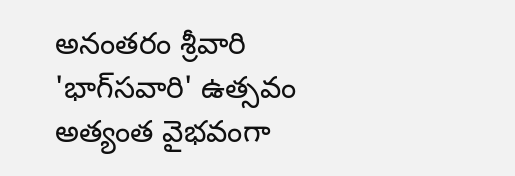అనంతరం శ్రీవారి 'భాగ్‌సవారి' ఉత్సవం అత్యంత వైభవంగా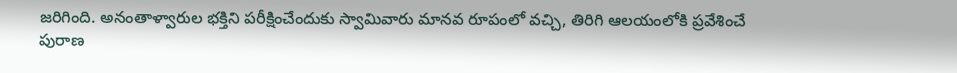జరిగింది. అనంతాళ్వారుల భక్తిని పరీక్షించేందుకు స్వామివారు మానవ రూపంలో వచ్చి, తిరిగి ఆలయంలోకి ప్రవేశించే పురాణ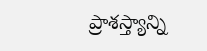ప్రాశస్త్యాన్ని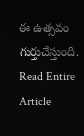ఈ ఉత్సవం గుర్తుచేస్తుంది.
Read Entire Article